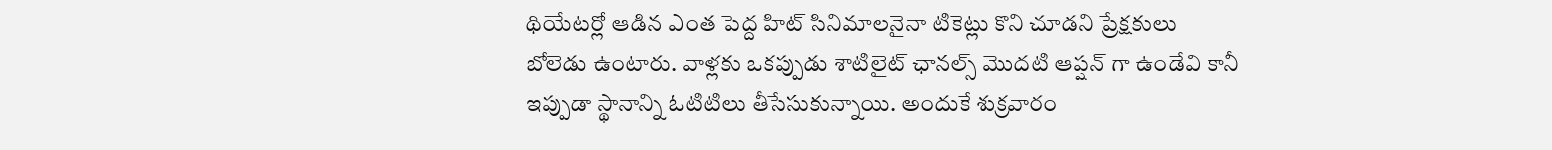థియేటర్లో ఆడిన ఎంత పెద్ద హిట్ సినిమాలనైనా టికెట్లు కొని చూడని ప్రేక్షకులు బోలెడు ఉంటారు. వాళ్లకు ఒకప్పుడు శాటిలైట్ ఛానల్స్ మొదటి ఆప్షన్ గా ఉండేవి కానీ ఇప్పుడా స్థానాన్ని ఓటిటిలు తీసేసుకున్నాయి. అందుకే శుక్రవారం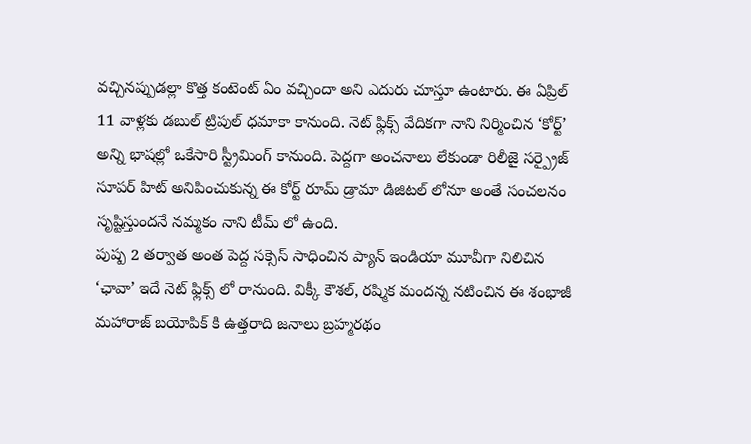వచ్చినప్పుడల్లా కొత్త కంటెంట్ ఏం వచ్చిందా అని ఎదురు చూస్తూ ఉంటారు. ఈ ఏప్రిల్ 11 వాళ్లకు డబుల్ ట్రిపుల్ ధమాకా కానుంది. నెట్ ఫ్లిక్స్ వేదికగా నాని నిర్మించిన ‘కోర్ట్’ అన్ని భాషల్లో ఒకేసారి స్ట్రీమింగ్ కానుంది. పెద్దగా అంచనాలు లేకుండా రిలీజై సర్ప్రైజ్ సూపర్ హిట్ అనిపించుకున్న ఈ కోర్ట్ రూమ్ డ్రామా డిజిటల్ లోనూ అంతే సంచలనం సృష్టిస్తుందనే నమ్మకం నాని టీమ్ లో ఉంది.
పుష్ప 2 తర్వాత అంత పెద్ద సక్సెస్ సాధించిన ప్యాన్ ఇండియా మూవీగా నిలిచిన ‘ఛావా’ ఇదే నెట్ ఫ్లిక్స్ లో రానుంది. విక్కీ కౌశల్, రష్మిక మందన్న నటించిన ఈ శంభాజీ మహారాజ్ బయోపిక్ కి ఉత్తరాది జనాలు బ్రహ్మరథం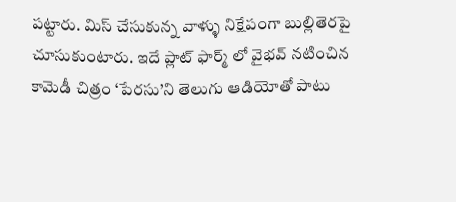పట్టారు. మిస్ చేసుకున్న వాళ్ళు నిక్షేపంగా బుల్లితెరపై చూసుకుంటారు. ఇదే ప్లాట్ ఫార్మ్ లో వైభవ్ నటించిన కామెడీ చిత్రం ‘పేరసు’ని తెలుగు ఆడియోతో పాటు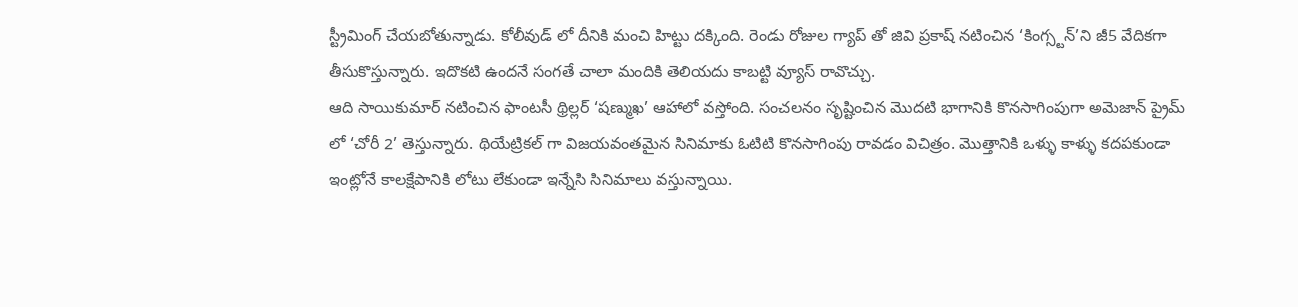స్ట్రీమింగ్ చేయబోతున్నాడు. కోలీవుడ్ లో దీనికి మంచి హిట్టు దక్కింది. రెండు రోజుల గ్యాప్ తో జివి ప్రకాష్ నటించిన ‘కింగ్స్టన్’ని జీ5 వేదికగా తీసుకొస్తున్నారు. ఇదొకటి ఉందనే సంగతే చాలా మందికి తెలియదు కాబట్టి వ్యూస్ రావొచ్చు.
ఆది సాయికుమార్ నటించిన ఫాంటసీ థ్రిల్లర్ ‘షణ్ముఖ’ ఆహాలో వస్తోంది. సంచలనం సృష్టించిన మొదటి భాగానికి కొనసాగింపుగా అమెజాన్ ప్రైమ్ లో ‘చోరీ 2’ తెస్తున్నారు. థియేట్రికల్ గా విజయవంతమైన సినిమాకు ఓటిటి కొనసాగింపు రావడం విచిత్రం. మొత్తానికి ఒళ్ళు కాళ్ళు కదపకుండా ఇంట్లోనే కాలక్షేపానికి లోటు లేకుండా ఇన్నేసి సినిమాలు వస్తున్నాయి.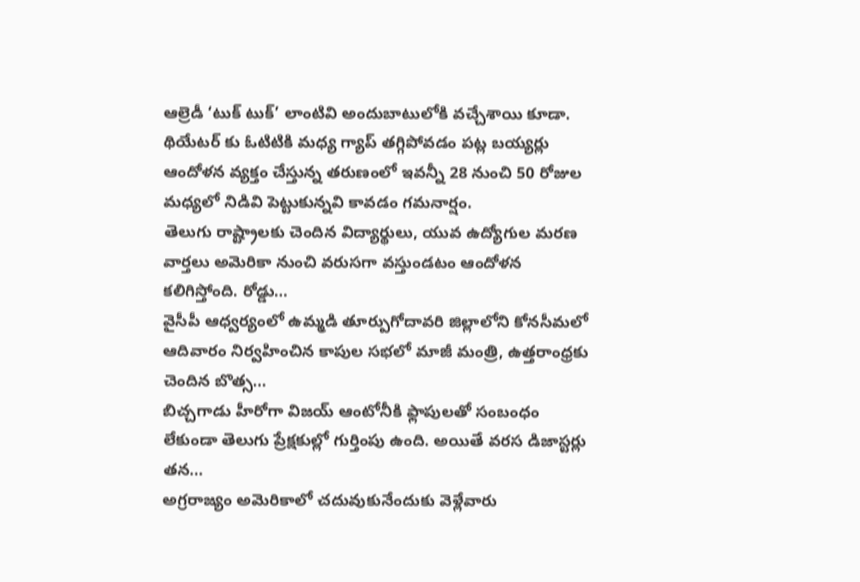ఆల్రెడీ ‘టుక్ టుక్’ లాంటివి అందుబాటులోకి వచ్చేశాయి కూడా. థియేటర్ కు ఓటిటికి మధ్య గ్యాప్ తగ్గిపోవడం పట్ల బయ్యర్లు ఆందోళన వ్యక్తం చేస్తున్న తరుణంలో ఇవన్నీ 28 నుంచి 50 రోజుల మధ్యలో నిడివి పెట్టుకున్నవి కావడం గమనార్షం.
తెలుగు రాష్ట్రాలకు చెందిన విద్యార్థులు, యువ ఉద్యోగుల మరణ వార్తలు అమెరికా నుంచి వరుసగా వస్తుండటం ఆందోళన కలిగిస్తోంది. రోడ్డు…
వైసీపీ ఆధ్వర్యంలో ఉమ్మడి తూర్పుగోదావరి జిల్లాలోని కోనసీమలో ఆదివారం నిర్వహించిన కాపుల సభలో మాజీ మంత్రి, ఉత్తరాంధ్రకు చెందిన బొత్స…
బిచ్చగాడు హీరోగా విజయ్ ఆంటోనీకి ఫ్లాపులతో సంబంధం లేకుండా తెలుగు ప్రేక్షకుల్లో గుర్తింపు ఉంది. అయితే వరస డిజాస్టర్లు తన…
అగ్రరాజ్యం అమెరికాలో చదువుకునేందుకు వెళ్లేవారు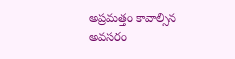అప్రమత్తం కావాల్సిన అవసరం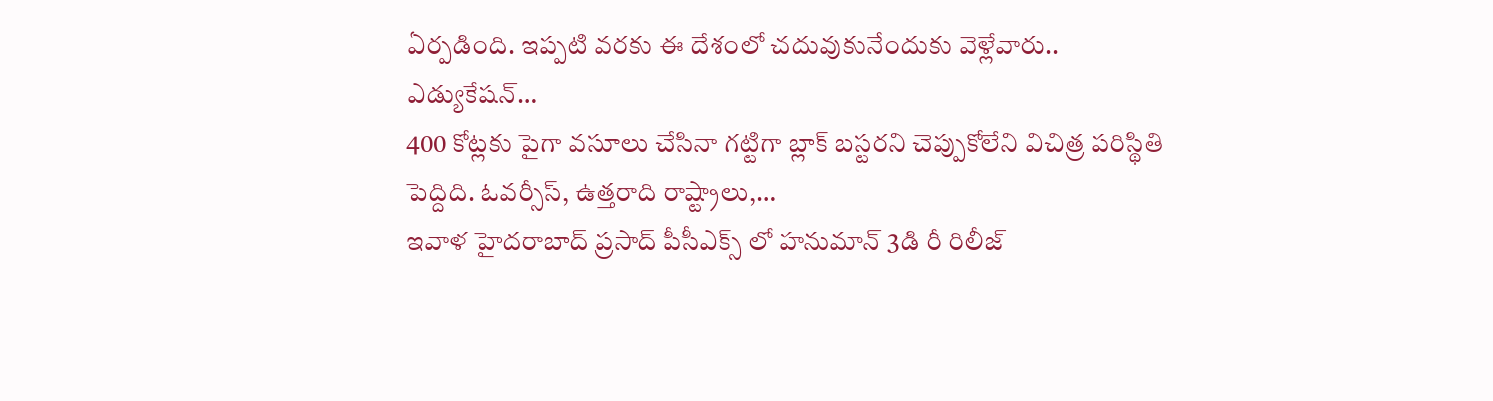ఏర్పడింది. ఇప్పటి వరకు ఈ దేశంలో చదువుకునేందుకు వెళ్లేవారు.. ఎడ్యుకేషన్…
400 కోట్లకు పైగా వసూలు చేసినా గట్టిగా బ్లాక్ బస్టరని చెప్పుకోలేని విచిత్ర పరిస్థితి పెద్దిది. ఓవర్సీస్, ఉత్తరాది రాష్ట్రాలు,…
ఇవాళ హైదరాబాద్ ప్రసాద్ పీసీఎక్స్ లో హనుమాన్ 3డి రీ రిలీజ్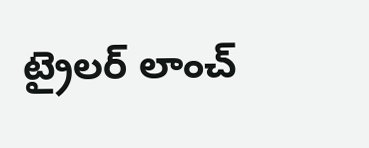ట్రైలర్ లాంచ్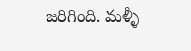జరిగింది. మళ్ళీ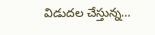విడుదల చేస్తున్న…